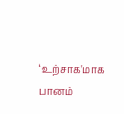‘உற்சாக'மாக பானம்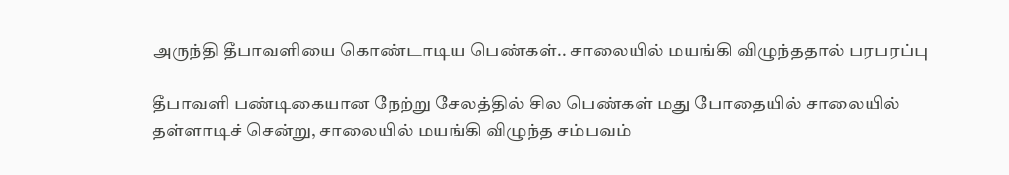அருந்தி தீபாவளியை கொண்டாடிய பெண்கள்.. சாலையில் மயங்கி விழுந்ததால் பரபரப்பு

தீபாவளி பண்டிகையான நேற்று சேலத்தில் சில பெண்கள் மது போதையில் சாலையில் தள்ளாடிச் சென்று, சாலையில் மயங்கி விழுந்த சம்பவம்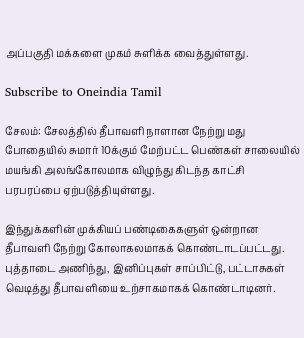அப்பகுதி மக்களை முகம் சுளிக்க வைத்துள்ளது.

Subscribe to Oneindia Tamil

சேலம்: சேலத்தில் தீபாவளி நாளான நேற்று மது போதையில் சுமார் 10க்கும் மேற்பட்ட பெண்கள் சாலையில் மயங்கி அலங்கோலமாக விழுந்து கிடந்த காட்சி பரபரப்பை ஏற்படுத்தியுள்ளது.

இந்துக்களின் முக்கியப் பண்டிகைகளுள் ஒன்றான தீபாவளி நேற்று கோலாகலமாகக் கொண்டாடப்பட்டது. புத்தாடை அணிந்து, இனிப்புகள் சாப்பிட்டு, பட்டாசுகள் வெடித்து தீபாவளியை உற்சாகமாகக் கொண்டாடினர்.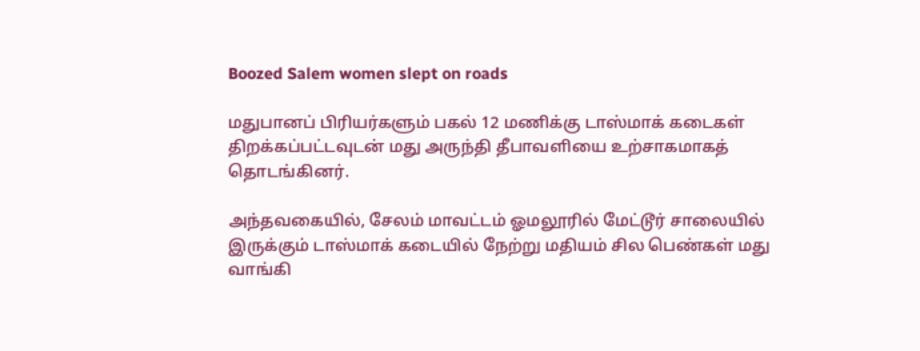Boozed Salem women slept on roads

மதுபானப் பிரியர்களும் பகல் 12 மணிக்கு டாஸ்மாக் கடைகள் திறக்கப்பட்டவுடன் மது அருந்தி தீபாவளியை உற்சாகமாகத் தொடங்கினர்.

அந்தவகையில், சேலம் மாவட்டம் ஓமலூரில் மேட்டூர் சாலையில் இருக்கும் டாஸ்மாக் கடையில் நேற்று மதியம் சில பெண்கள் மது வாங்கி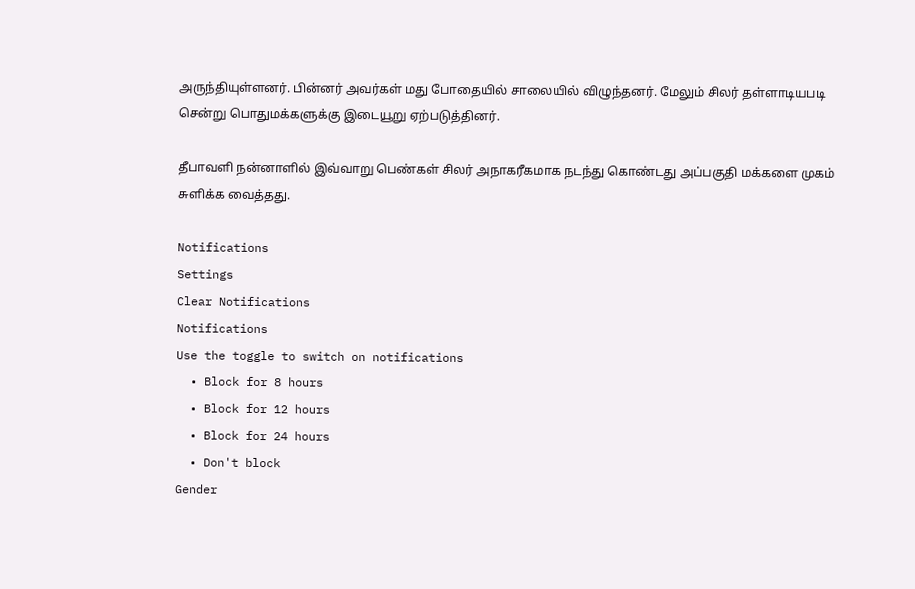அருந்தியுள்ளனர். பின்னர் அவர்கள் மது போதையில் சாலையில் விழுந்தனர். மேலும் சிலர் தள்ளாடியபடி சென்று பொதுமக்களுக்கு இடையூறு ஏற்படுத்தினர்.

தீபாவளி நன்னாளில் இவ்வாறு பெண்கள் சிலர் அநாகரீகமாக நடந்து கொண்டது அப்பகுதி மக்களை முகம் சுளிக்க வைத்தது.

Notifications
Settings
Clear Notifications
Notifications
Use the toggle to switch on notifications
  • Block for 8 hours
  • Block for 12 hours
  • Block for 24 hours
  • Don't block
Gender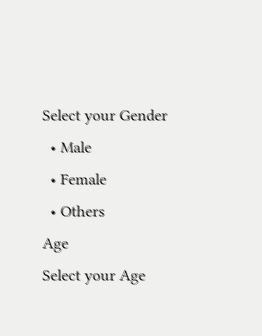Select your Gender
  • Male
  • Female
  • Others
Age
Select your Age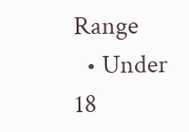Range
  • Under 18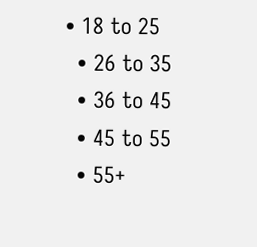• 18 to 25
  • 26 to 35
  • 36 to 45
  • 45 to 55
  • 55+